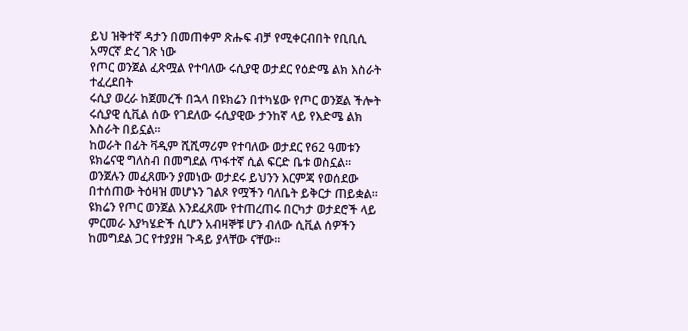ይህ ዝቅተኛ ዳታን በመጠቀም ጽሑፍ ብቻ የሚቀርብበት የቢቢሲ አማርኛ ድረ ገጽ ነው
የጦር ወንጀል ፈጽሟል የተባለው ሩሲያዊ ወታደር የዕድሜ ልክ እስራት ተፈረደበት
ሩሲያ ወረራ ከጀመረች በኋላ በዩክሬን በተካሄው የጦር ወንጀል ችሎት ሩሲያዊ ሲቪል ሰው የገደለው ሩሲያዊው ታንከኛ ላይ የእድሜ ልክ እስራት በይኗል።
ከወራት በፊት ቫዲም ሺሺማሪም የተባለው ወታደር የ62 ዓመቱን ዩክሬናዊ ግለስብ በመግደል ጥፋተኛ ሲል ፍርድ ቤቱ ወስኗል።
ወንጀሉን መፈጸሙን ያመነው ወታደሩ ይህንን እርምጃ የወሰደው በተሰጠው ትዕዛዝ መሆኑን ገልጾ የሟችን ባለቤት ይቅርታ ጠይቋል።
ዩክሬን የጦር ወንጀል እንደፈጸሙ የተጠረጠሩ በርካታ ወታደሮች ላይ ምርመራ እያካሄድች ሲሆን አብዛኞቹ ሆን ብለው ሲቪል ሰዎችን ከመግደል ጋር የተያያዘ ጉዳይ ያላቸው ናቸው።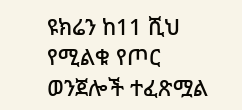ዩክሬን ከ11 ሺህ የሚልቁ የጦር ወንጀሎች ተፈጽሟል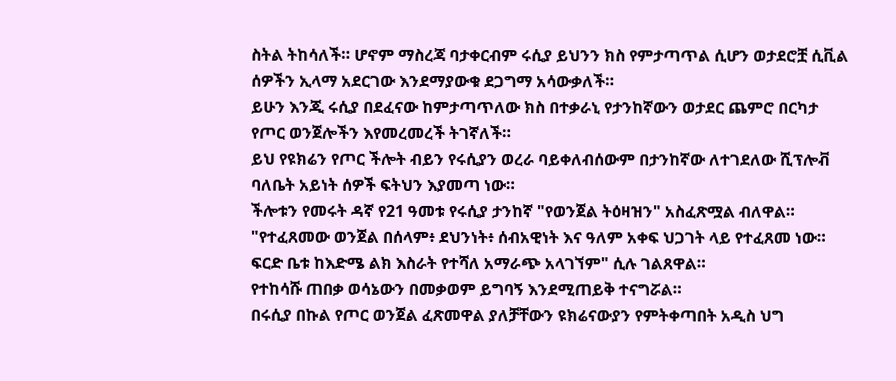ስትል ትከሳለች። ሆኖም ማስረጃ ባታቀርብም ሩሲያ ይህንን ክስ የምታጣጥል ሲሆን ወታደሮቿ ሲቪል ሰዎችን ኢላማ አደርገው እንደማያውቁ ደጋግማ አሳውቃለች።
ይሁን እንጂ ሩሲያ በደፈናው ከምታጣጥለው ክስ በተቃራኒ የታንከኛውን ወታደር ጨምሮ በርካታ የጦር ወንጀሎችን እየመረመረች ትገኛለች።
ይህ የዩክሬን የጦር ችሎት ብይን የሩሲያን ወረራ ባይቀለብሰውም በታንከኛው ለተገደለው ሺፕሎቭ ባለቤት አይነት ሰዎች ፍትህን እያመጣ ነው።
ችሎቱን የመሩት ዳኛ የ21 ዓመቱ የሩሲያ ታንከኛ "የወንጀል ትዕዛዝን" አስፈጽሟል ብለዋል።
"የተፈጸመው ወንጀል በሰላም፥ ደህንነት፥ ሰብአዊነት እና ዓለም አቀፍ ህጋገት ላይ የተፈጸመ ነው። ፍርድ ቤቱ ከእድሜ ልክ እስራት የተሻለ አማራጭ አላገኘም" ሲሉ ገልጸዋል።
የተከሳሹ ጠበቃ ወሳኔውን በመቃወም ይግባኝ እንደሚጠይቅ ተናግሯል።
በሩሲያ በኩል የጦር ወንጀል ፈጽመዋል ያለቻቸውን ዩክሬናውያን የምትቀጣበት አዲስ ህግ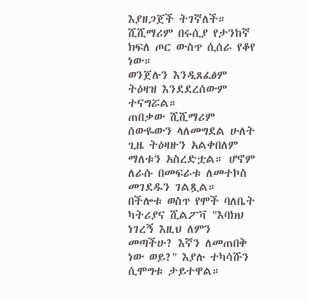እያዘጋጀች ትገኛለች።
ሺሺማሪም በሩሲያ የታንከኛ ክፍለ ጦር ውስጥ ሲሰራ የቆየ ነው።
ወንጀሉን እንዲጸፈፅም ትዕዛዝ እንደደረሰውም ተናግሯል።
ጠበቃው ሺሺማሪም ሰውዬውን ላለመግደል ሁለት ጊዜ ትዕዛዙን አልቀበለም ማለቱን አስረድቷል። ሆኖም ለራሱ በመፍራቱ ለመተኮስ መገደዱን ገልጿል።
በችሎቱ ወስጥ የሞች ባለቤት ካትሪያና ሺልፖቫ "እባክህ ነገረኝ እዚህ ለምን መጣችሁ? እኛን ለመጠበቅ ነው ወይ?" እያሉ ተካሳሹን ሲሞግቱ ታይተዋል።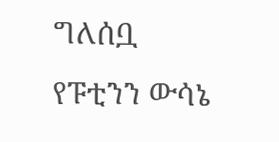ግለሰቧ የፑቲንን ውሳኔ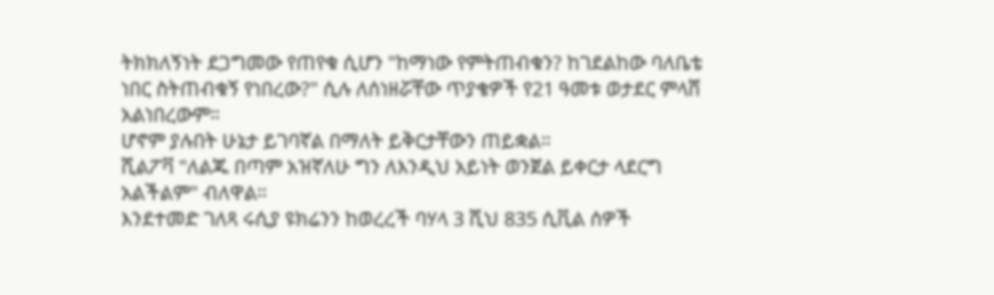ትክክለኝነት ደጋግመው የጠየቁ ሲሆን "ከማነው የምትጠብቁን? ከገደልከው ባለቤቴ ነበር ስትጠብቁኝ የነበረው?" ሲሉ ለሰነዘሯቸው ጥያቄዎች የ21 ዓመቱ ወታደር ምላሸ አልነበረውም።
ሆኖም ያሉበት ሁኔታ ይገባኛል በማለት ይቅርታቸውን ጠይቋል።
ሺልፖቫ "ለልጁ በጣም አዝኛለሁ ግን ለእንዲህ አይነት ወንጀል ይቀርታ ላደርግ አልችልም" ብለዋል።
እንደተመድ ገለጻ ሩሲያ ዩክሬንን ከወረረች ባሃላ 3 ሺህ 835 ሲቪል ሰዎች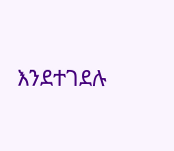እንደተገደሉ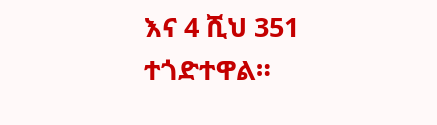እና 4 ሺህ 351 ተጎድተዋል።